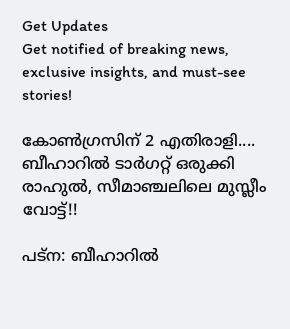Get Updates
Get notified of breaking news, exclusive insights, and must-see stories!

കോണ്‍ഗ്രസിന് 2 എതിരാളി.... ബീഹാറില്‍ ടാര്‍ഗറ്റ് ഒരുക്കി രാഹുല്‍, സീമാഞ്ചലിലെ മുസ്ലീം വോട്ട്!!

പട്‌ന: ബീഹാറില്‍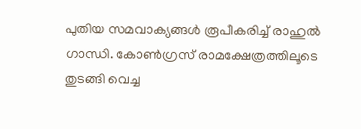പുതിയ സമവാക്യങ്ങള്‍ രൂപീകരിച്ച് രാഹുല്‍ ഗാന്ധി. കോണ്‍ഗ്രസ് രാമക്ഷേത്രത്തിലൂടെ തുടങ്ങി വെച്ച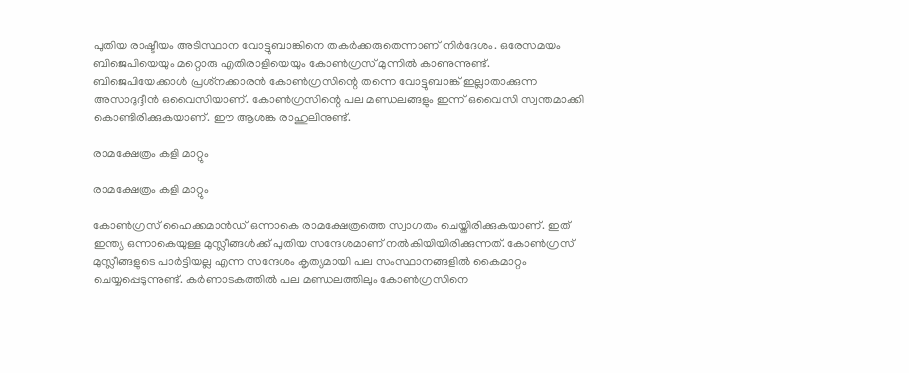പുതിയ രാഷ്ടീയം അടിസ്ഥാന വോട്ടുബാങ്കിനെ തകര്‍ക്കരുതെന്നാണ് നിര്‍ദേശം. ഒരേസമയം ബിജെപിയെയും മറ്റൊരു എതിരാളിയെയും കോണ്‍ഗ്രസ് മുന്നില്‍ കാണുന്നുണ്ട്. ബിജെപിയേക്കാള്‍ പ്രശ്‌നക്കാരന്‍ കോണ്‍ഗ്രസിന്റെ തന്നെ വോട്ടുബാങ്ക് ഇല്ലാതാക്കുന്ന അസാദുദ്ദീന്‍ ഒവൈസിയാണ്. കോണ്‍ഗ്രസിന്റെ പല മണ്ഡലങ്ങളും ഇന്ന് ഒവൈസി സ്വന്തമാക്കി കൊണ്ടിരിക്കുകയാണ്. ഈ ആശങ്ക രാഹുലിനുണ്ട്.

രാമക്ഷേത്രം കളി മാറ്റും

രാമക്ഷേത്രം കളി മാറ്റും

കോണ്‍ഗ്രസ് ഹൈക്കമാന്‍ഡ് ഒന്നാകെ രാമക്ഷേത്രത്തെ സ്വാഗതം ചെയ്തിരിക്കുകയാണ്. ഇത് ഇന്ത്യ ഒന്നാകെയുള്ള മുസ്ലീങ്ങള്‍ക്ക് പുതിയ സന്ദേശമാണ് നല്‍കിയിയിരിക്കുന്നത്. കോണ്‍ഗ്രസ് മുസ്ലീങ്ങളുടെ പാര്‍ട്ടിയല്ല എന്ന സന്ദേശം കൃത്യമായി പല സംസ്ഥാനങ്ങളില്‍ കൈമാറ്റം ചെയ്യപ്പെടുന്നുണ്ട്. കര്‍ണാടകത്തില്‍ പല മണ്ഡലത്തിലും കോണ്‍ഗ്രസിനെ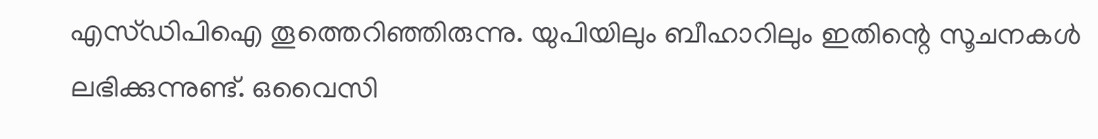എസ്ഡിപിഐ തൂത്തെറിഞ്ഞിരുന്നു. യുപിയിലും ബീഹാറിലും ഇതിന്റെ സൂചനകള്‍ ലഭിക്കുന്നുണ്ട്. ഒവൈസി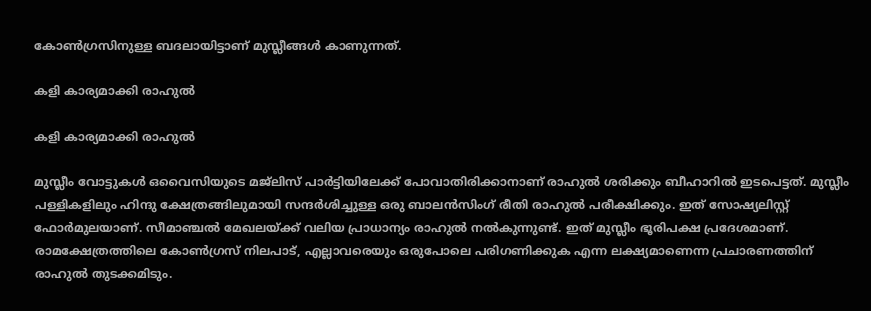കോണ്‍ഗ്രസിനുള്ള ബദലായിട്ടാണ് മുസ്ലീങ്ങള്‍ കാണുന്നത്.

കളി കാര്യമാക്കി രാഹുല്‍

കളി കാര്യമാക്കി രാഹുല്‍

മുസ്ലീം വോട്ടുകള്‍ ഒവൈസിയുടെ മജ്‌ലിസ് പാര്‍ട്ടിയിലേക്ക് പോവാതിരിക്കാനാണ് രാഹുല്‍ ശരിക്കും ബീഹാറില്‍ ഇടപെട്ടത്. മുസ്ലീം പള്ളികളിലും ഹിന്ദു ക്ഷേത്രങ്ങിലുമായി സന്ദര്‍ശിച്ചുള്ള ഒരു ബാലന്‍സിംഗ് രീതി രാഹുല്‍ പരീക്ഷിക്കും. ഇത് സോഷ്യലിസ്റ്റ് ഫോര്‍മുലയാണ്. സീമാഞ്ചല്‍ മേഖലയ്ക്ക് വലിയ പ്രാധാന്യം രാഹുല്‍ നല്‍കുന്നുണ്ട്. ഇത് മുസ്ലീം ഭൂരിപക്ഷ പ്രദേശമാണ്. രാമക്ഷേത്രത്തിലെ കോണ്‍ഗ്രസ് നിലപാട്, എല്ലാവരെയും ഒരുപോലെ പരിഗണിക്കുക എന്ന ലക്ഷ്യമാണെന്ന പ്രചാരണത്തിന് രാഹുല്‍ തുടക്കമിടും.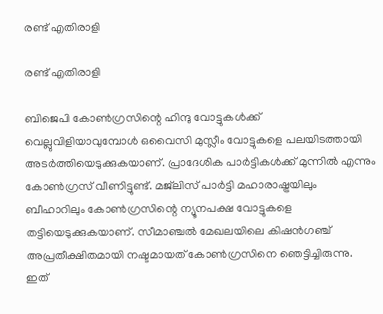രണ്ട് എതിരാളി

രണ്ട് എതിരാളി

ബിജെപി കോണ്‍ഗ്രസിന്റെ ഹിന്ദു വോട്ടുകള്‍ക്ക് വെല്ലുവിളിയാവുമ്പോള്‍ ഒവൈസി മുസ്ലീം വോട്ടുകളെ പലയിടത്തായി അടര്‍ത്തിയെടുക്കുകയാണ്. പ്രാദേശിക പാര്‍ട്ടികള്‍ക്ക് മുന്നില്‍ എന്നും കോണ്‍ഗ്രസ് വീണിട്ടുണ്ട്. മജ്‌ലിസ് പാര്‍ട്ടി മഹാരാഷ്ട്രയിലും ബീഹാറിലും കോണ്‍ഗ്രസിന്റെ ന്യൂനപക്ഷ വോട്ടുകളെ തട്ടിയെടുക്കുകയാണ്. സീമാഞ്ചല്‍ മേഖലയിലെ കിഷന്‍ഗഞ്ച് അപ്രതീക്ഷിതമായി നഷ്ടമായത് കോണ്‍ഗ്രസിനെ ഞെട്ടിച്ചിരുന്നു. ഇത്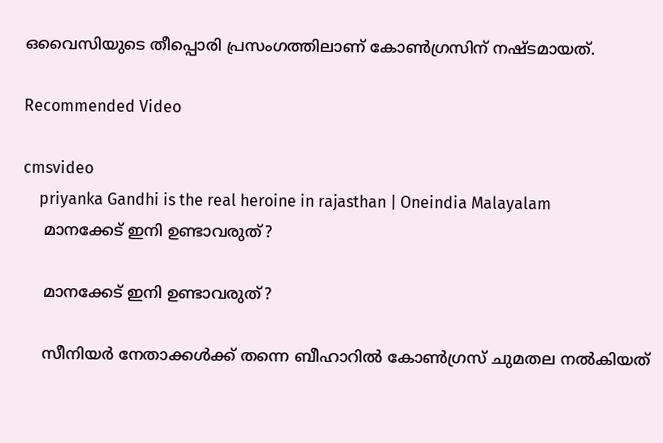ഒവൈസിയുടെ തീപ്പൊരി പ്രസംഗത്തിലാണ് കോണ്‍ഗ്രസിന് നഷ്ടമായത്.

Recommended Video

cmsvideo
    priyanka Gandhi is the real heroine in rajasthan | Oneindia Malayalam
    മാനക്കേട് ഇനി ഉണ്ടാവരുത്?

    മാനക്കേട് ഇനി ഉണ്ടാവരുത്?

    സീനിയര്‍ നേതാക്കള്‍ക്ക് തന്നെ ബീഹാറില്‍ കോണ്‍ഗ്രസ് ചുമതല നല്‍കിയത്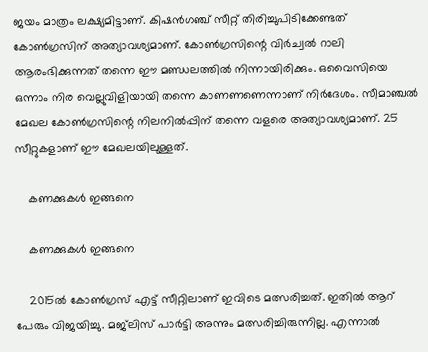ജയം മാത്രം ലക്ഷ്യമിട്ടാണ്. കിഷന്‍ഗഞ്ച് സീറ്റ് തിരിച്ചുപിടിക്കേണ്ടത് കോണ്‍ഗ്രസിന് അത്യാവശ്യമാണ്. കോണ്‍ഗ്രസിന്റെ വിര്‍ച്വല്‍ റാലി ആരംഭിക്കുന്നത് തന്നെ ഈ മണ്ഡലത്തില്‍ നിന്നായിരിക്കും. ഒവൈസിയെ ഒന്നാം നിര വെല്ലുവിളിയായി തന്നെ കാണണണെന്നാണ് നിര്‍ദേശം. സീമാഞ്ചല്‍ മേഖല കോണ്‍ഗ്രസിന്റെ നിലനില്‍പ്പിന് തന്നെ വളരെ അത്യാവശ്യമാണ്. 25 സീറ്റുകളാണ് ഈ മേഖലയിലുള്ളത്.

    കണക്കുകള്‍ ഇങ്ങനെ

    കണക്കുകള്‍ ഇങ്ങനെ

    2015ല്‍ കോണ്‍ഗ്രസ് എട്ട് സീറ്റിലാണ് ഇവിടെ മത്സരിച്ചത്. ഇതില്‍ ആറ് പേരും വിജയിച്ചു. മജ്‌ലിസ് പാര്‍ട്ടി അന്നും മത്സരിച്ചിരുന്നില്ല. എന്നാല്‍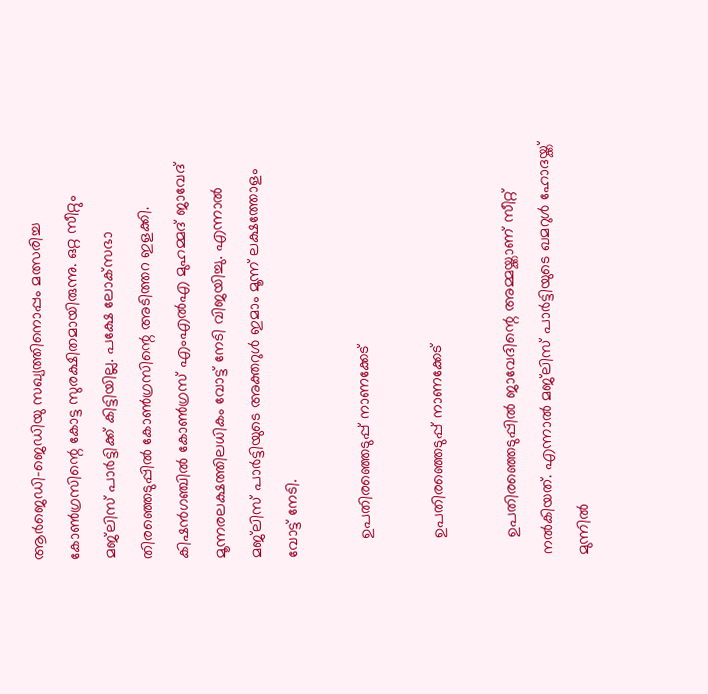ആര്‍ജെഡി-ജെഡിയു സഖ്യത്തിനൊപ്പം മത്സരിച്ച കോണ്‍ഗ്രസിന്റെ കോട്ട സുരക്ഷിതമായിരുന്നു. ഒറ്റ സീറ്റും മജ്‌ലിസ് പാര്‍ട്ടിക്ക് കിട്ടിയില്ല. പക്ഷേ ലോക്‌സഭാ തിരഞ്ഞെടുപ്പില്‍ കോണ്‍ഗ്രസിന്റെ അടിത്തറ ഇളക്കി. കിഷന്‍ഗഞ്ചില്‍ കോണ്‍ഗ്രസ് എംഎല്‍എ മുഹമ്മദ് ജാവേദ് മൂന്നരലക്ഷത്തിലധികം വോട്ട് നേടി വിജയിച്ചു. എന്നാല്‍ മജ്‌ലിസ് പാര്‍ട്ടിയുടെ അക്തറുള്‍ ഇമാം മൂന്ന് ലക്ഷത്തോളം വോട്ട് നേടി.

    ഉപതിരഞ്ഞെടുപ്പ് നാണക്കേട്

    ഉപതിരഞ്ഞെടുപ്പ് നാണക്കേട്

    ഉപതിരഞ്ഞെടുപ്പില്‍ ജാവേദിന്റെ അമ്മയ്ക്കാണ് സീറ്റ് നല്‍കിയത്. എന്നാല്‍ മജ്‌ലിസ് പാര്‍ട്ടിയുടെ ഖമറുള്‍ ഹോദയ്ക്ക് മുന്നില്‍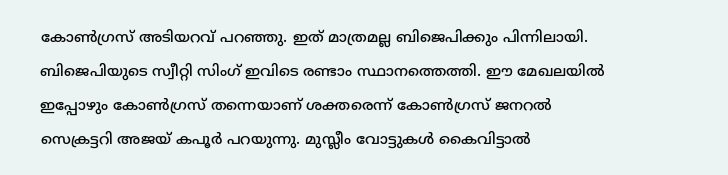കോണ്‍ഗ്രസ് അടിയറവ് പറഞ്ഞു. ഇത് മാത്രമല്ല ബിജെപിക്കും പിന്നിലായി. ബിജെപിയുടെ സ്വീറ്റി സിംഗ് ഇവിടെ രണ്ടാം സ്ഥാനത്തെത്തി. ഈ മേഖലയില്‍ ഇപ്പോഴും കോണ്‍ഗ്രസ് തന്നെയാണ് ശക്തരെന്ന് കോണ്‍ഗ്രസ് ജനറല്‍ സെക്രട്ടറി അജയ് കപൂര്‍ പറയുന്നു. മുസ്ലീം വോട്ടുകള്‍ കൈവിട്ടാല്‍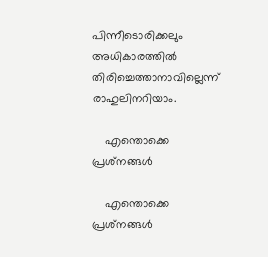പിന്നീടൊരിക്കലും അധികാരത്തില്‍ തിരിച്ചെത്താനാവില്ലെന്ന് രാഹുലിനറിയാം.

    എന്തൊക്കെ പ്രശ്‌നങ്ങള്‍

    എന്തൊക്കെ പ്രശ്‌നങ്ങള്‍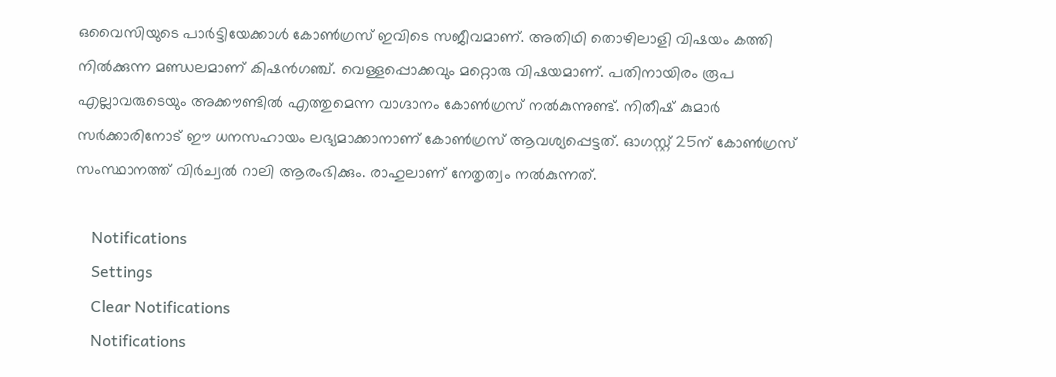ഒവൈസിയുടെ പാര്‍ട്ടിയേക്കാള്‍ കോണ്‍ഗ്രസ് ഇവിടെ സജീവമാണ്. അതിഥി തൊഴിലാളി വിഷയം കത്തി നില്‍ക്കുന്ന മണ്ഡലമാണ് കിഷന്‍ഗഞ്ച്. വെള്ളപ്പൊക്കവും മറ്റൊരു വിഷയമാണ്. പതിനായിരം രൂപ എല്ലാവരുടെയും അക്കൗണ്ടില്‍ എത്തുമെന്ന വാഗ്ദാനം കോണ്‍ഗ്രസ് നല്‍കുന്നുണ്ട്. നിതീഷ് കുമാര്‍ സര്‍ക്കാരിനോട് ഈ ധനസഹായം ലഭ്യമാക്കാനാണ് കോണ്‍ഗ്രസ് ആവശ്യപ്പെട്ടത്. ഓഗസ്റ്റ് 25ന് കോണ്‍ഗ്രസ് സംസ്ഥാനത്ത് വിര്‍ച്വല്‍ റാലി ആരംഭിക്കും. രാഹുലാണ് നേതൃത്വം നല്‍കുന്നത്.

    Notifications
    Settings
    Clear Notifications
    Notifications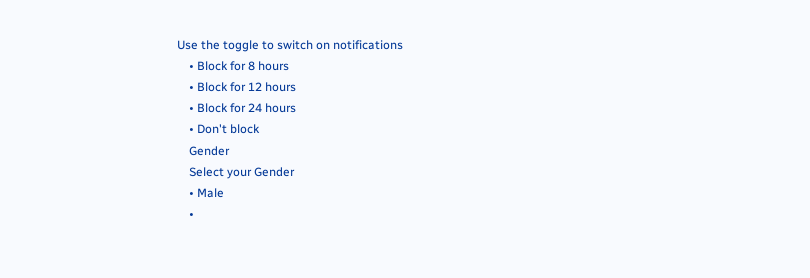Use the toggle to switch on notifications
    • Block for 8 hours
    • Block for 12 hours
    • Block for 24 hours
    • Don't block
    Gender
    Select your Gender
    • Male
    •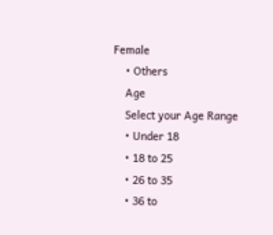Female
    • Others
    Age
    Select your Age Range
    • Under 18
    • 18 to 25
    • 26 to 35
    • 36 to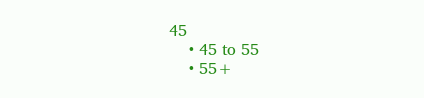45
    • 45 to 55
    • 55+